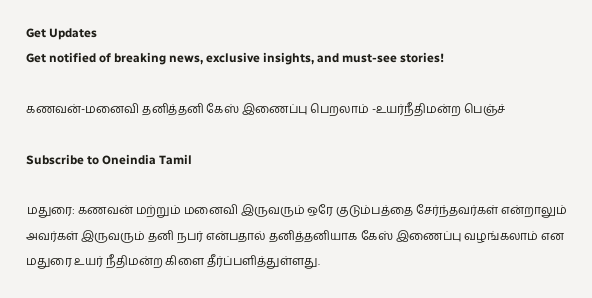Get Updates
Get notified of breaking news, exclusive insights, and must-see stories!

கணவன்-மனைவி தனித்தனி கேஸ் இணைப்பு பெறலாம் -உயர்நீதிமன்ற பெஞ்ச்

Subscribe to Oneindia Tamil

மதுரை: கணவன் மற்றும் மனைவி இருவரும் ஒரே குடும்பத்தை சேர்ந்தவர்கள் என்றாலும் அவர்கள் இருவரும் தனி நபர் என்பதால் தனித்தனியாக கேஸ் இணைப்பு வழங்கலாம் என மதுரை உயர் நீதிமன்ற கிளை தீர்ப்பளித்துள்ளது.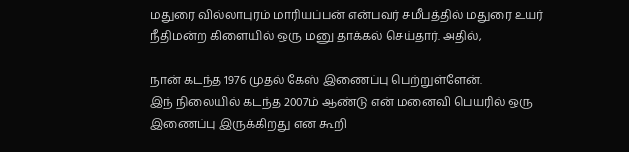மதுரை வில்லாபுரம் மாரியப்பன் என்பவர் சமீபத்தில் மதுரை உயர் நீதிமன்ற கிளையில் ஒரு மனு தாக்கல் செய்தார். அதில்,

நான் கடந்த 1976 முதல் கேஸ் இணைப்பு பெற்றுள்ளேன்.
இந் நிலையில் கடந்த 2007ம் ஆண்டு என் மனைவி பெயரில் ஒரு இணைப்பு இருக்கிறது என கூறி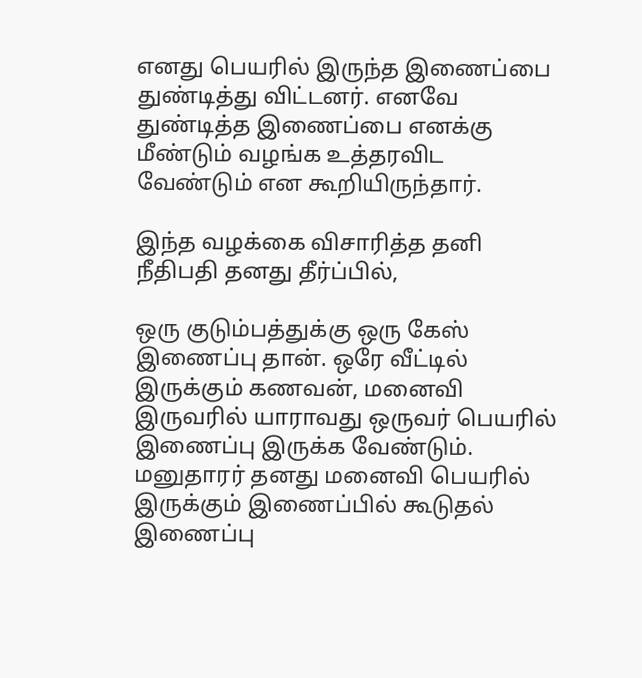எனது பெயரில் இருந்த இணைப்பை துண்டித்து விட்டனர். எனவே துண்டித்த இணைப்பை எனக்கு மீண்டும் வழங்க உத்தரவிட வேண்டும் என கூறியிருந்தார்.

இந்த வழக்கை விசாரித்த தனி நீதிபதி தனது தீர்ப்பில்,

ஒரு குடும்பத்துக்கு ஒரு கேஸ் இணைப்பு தான். ஒரே வீட்டில் இருக்கும் கணவன், மனைவி இருவரில் யாராவது ஒருவர் பெயரில் இணைப்பு இருக்க வேண்டும். மனுதாரர் தனது மனைவி பெயரில் இருக்கும் இணைப்பில் கூடுதல் இணைப்பு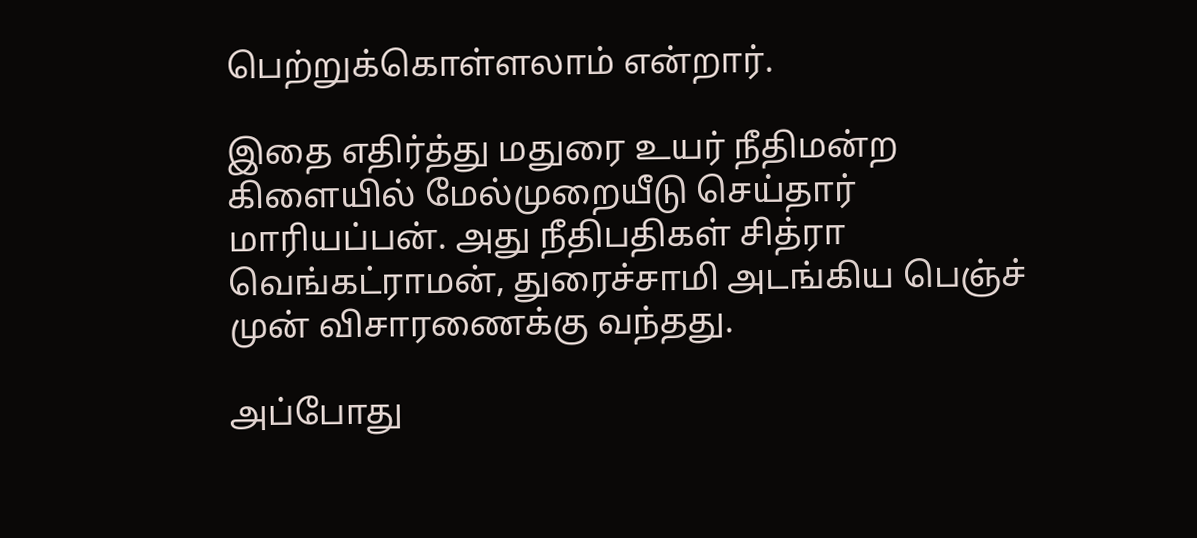பெற்றுக்கொள்ளலாம் என்றார்.

இதை எதிர்த்து மதுரை உயர் நீதிமன்ற கிளையில் மேல்முறையீடு செய்தார் மாரியப்பன். அது நீதிபதிகள் சித்ரா வெங்கட்ராமன், துரைச்சாமி அடங்கிய பெஞ்ச் முன் விசாரணைக்கு வந்தது.

அப்போது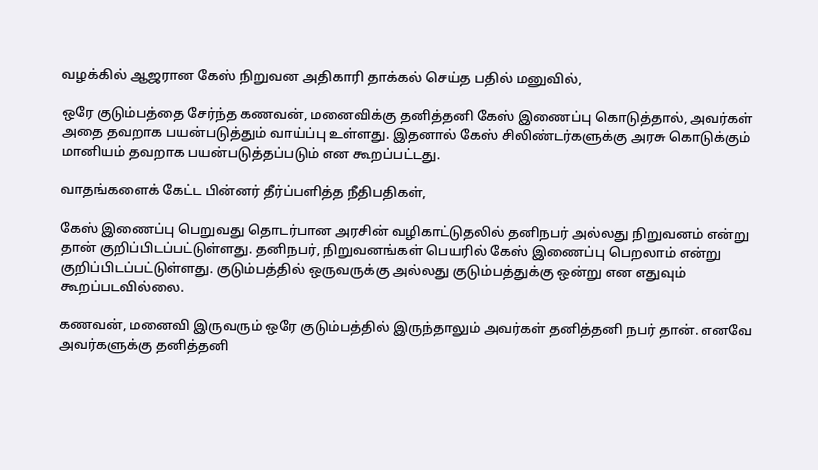வழக்கில் ஆஜரான கேஸ் நிறுவன அதிகாரி தாக்கல் செய்த பதில் மனுவில்,

ஒரே குடும்பத்தை சேர்ந்த கணவன், மனைவிக்கு தனித்தனி கேஸ் இணைப்பு கொடுத்தால், அவர்கள் அதை தவறாக பயன்படுத்தும் வாய்ப்பு உள்ளது. இதனால் கேஸ் சிலிண்டர்களுக்கு அரசு கொடுக்கும் மானியம் தவறாக பயன்படுத்தப்படும் என கூறப்பட்டது.

வாதங்களைக் கேட்ட பின்னர் தீர்ப்பளித்த நீதிபதிகள்,

கேஸ் இணைப்பு பெறுவது தொடர்பான அரசின் வழிகாட்டுதலில் தனிநபர் அல்லது நிறுவனம் என்று தான் குறிப்பிடப்பட்டுள்ளது. தனிநபர், நிறுவனங்கள் பெயரில் கேஸ் இணைப்பு பெறலாம் என்று குறிப்பிடப்பட்டுள்ளது. குடும்பத்தில் ஒருவருக்கு அல்லது குடும்பத்துக்கு ஒன்று என எதுவும் கூறப்படவில்லை.

கணவன், மனைவி இருவரும் ஒரே குடும்பத்தில் இருந்தாலும் அவர்கள் தனித்தனி நபர் தான். எனவே அவர்களுக்கு தனித்தனி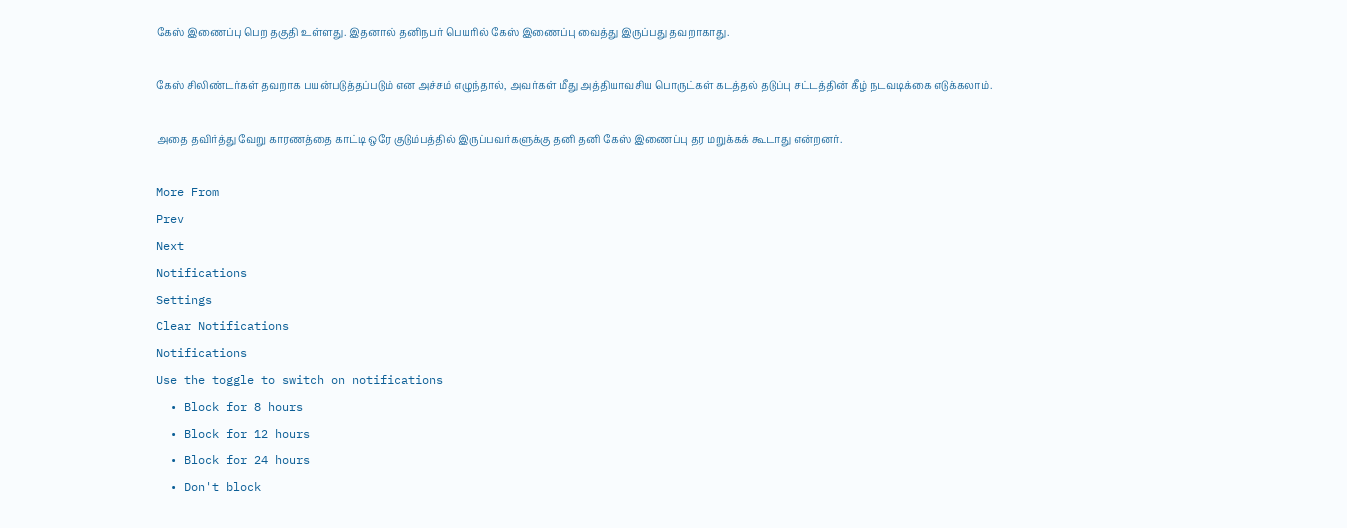கேஸ் இணைப்பு பெற தகுதி உள்ளது. இதனால் தனிநபர் பெயரில் கேஸ் இணைப்பு வைத்து இருப்பது தவறாகாது.

கேஸ் சிலிண்டர்கள் தவறாக பயன்படுத்தப்படும் என அச்சம் எழுந்தால், அவர்கள் மீது அத்தியாவசிய பொருட்கள் கடத்தல் தடுப்பு சட்டத்தின் கீழ் நடவடிக்கை எடுக்கலாம்.

அதை தவிர்த்து வேறு காரணத்தை காட்டி ஒரே குடும்பத்தில் இருப்பவர்களுக்கு தனி தனி கேஸ் இணைப்பு தர மறுக்கக் கூடாது என்றனர்.

More From
Prev
Next
Notifications
Settings
Clear Notifications
Notifications
Use the toggle to switch on notifications
  • Block for 8 hours
  • Block for 12 hours
  • Block for 24 hours
  • Don't block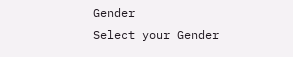Gender
Select your Gender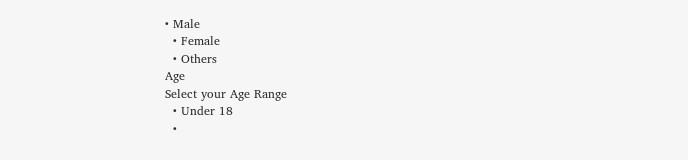• Male
  • Female
  • Others
Age
Select your Age Range
  • Under 18
  •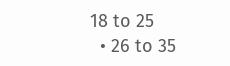18 to 25
  • 26 to 35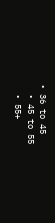• 36 to 45
  • 45 to 55
  • 55+